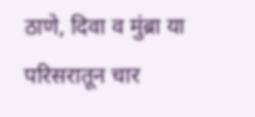ठाणे, दिवा व मुंब्रा या परिसरातून चार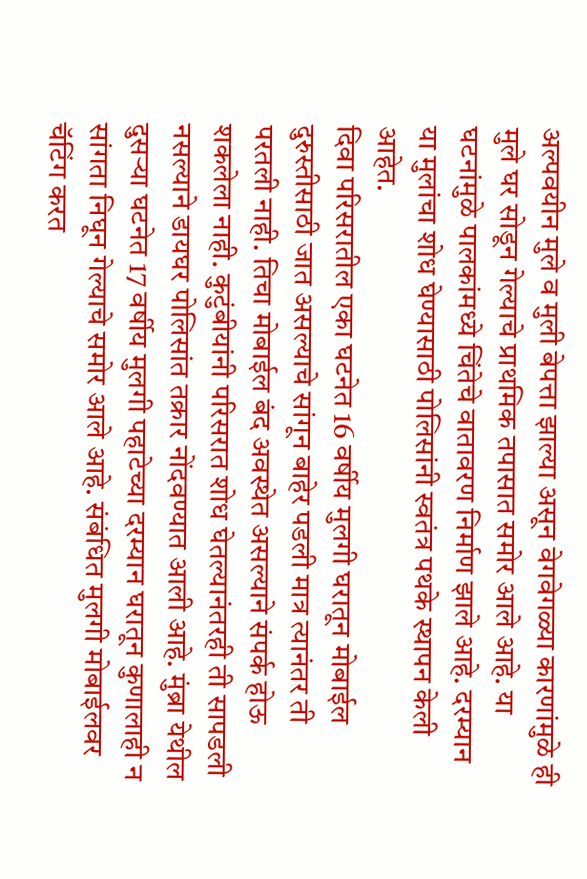अल्पवयीन मुले व मुली बेपत्ता झाल्या असून वेगवेगळ्या कारणांमुळे ही मुले घर सोडून गेल्याचे प्राथमिक तपासात समोर आले आहे. या घटनांमुळे पालकांमध्ये चिंतेचे वातावरण निर्माण झाले आहे. दरम्यान या मुलांचा शोध घेण्यासाठी पोलिसांनी स्वतंत्र पथके स्थापन केली आहेत.
दिवा परिसरातील एका घटनेत 16 वर्षीय मुलगी घरातून मोबाईल दुरुस्तीसाठी जात असल्याचे सांगून बाहेर पडली मात्र त्यानंतर ती परतली नाही. तिचा मोबाईल बंद अवस्थेत असल्याने संपर्क होऊ शकलेला नाही. कुटुंबीयांनी परिसरात शोध घेतल्यानंतरही ती सापडली नसल्याने डायघर पोलिसांत तक्रार नोंदवण्यात आली आहे. मुंब्रा येथील दुसऱ्या घटनेत 17 वर्षीय मुलगी पहाटेच्या दरम्यान घरातून कुणालाही न सांगता निघून गेल्याचे समोर आले आहे. संबंधित मुलगी मोबाईलवर चॅटिंग करत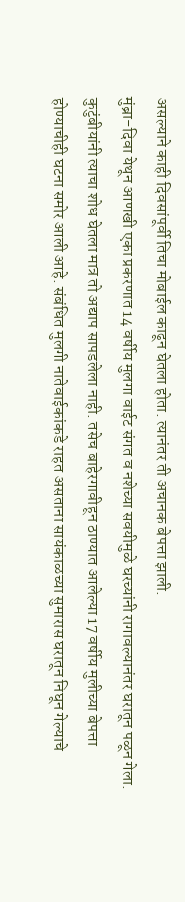असल्याने काही दिवसांपूर्वी तिचा मोबाईल काढून घेतला होता. त्यानंतर ती अचानक बेपत्ता झाली.
मुंब्रा-दिवा येथून आणखी एका प्रकरणात 14 वर्षीय मुलगा वाईट संगत व नशेच्या सवयीमुळे घरच्यांनी रागावल्यानंतर घरातून पळून गेला. कुटुंबीयांनी त्याचा शोध घेतला मात्र तो अद्याप सापडलेला नाही. तसेच बाहेरगावीहून ठाण्यात आलेल्या 17 वर्षीय मुलीच्या बेपत्ता होण्याचीही घटना समोर आली आहे. संबंधित मुलगी नातेवाईकांकडे राहत असताना सायंकाळच्या सुमारास घरातून निघून गेल्याचे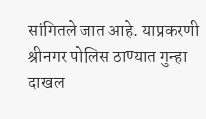सांगितले जात आहे. याप्रकरणी श्रीनगर पोलिस ठाण्यात गुन्हा दाखल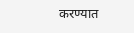करण्यात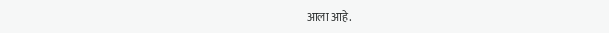आला आहे.